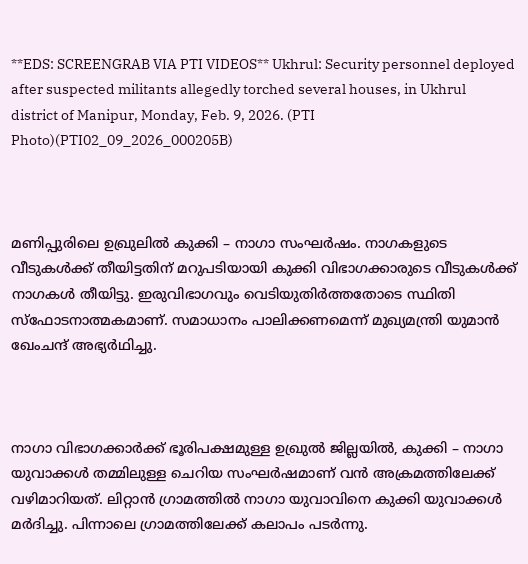**EDS: SCREENGRAB VIA PTI VIDEOS** Ukhrul: Security personnel deployed after suspected militants allegedly torched several houses, in Ukhrul district of Manipur, Monday, Feb. 9, 2026. (PTI Photo)(PTI02_09_2026_000205B)



മണിപ്പുരിലെ ഉഖ്രുലില്‍ കുക്കി – നാഗാ സംഘര്‍ഷം. നാഗകളുടെ വീടുകള്‍ക്ക് തീയിട്ടതിന് മറുപടിയായി കുക്കി വിഭാഗക്കാരുടെ വീടുകള്‍ക്ക് നാഗകള്‍ തീയിട്ടു. ഇരുവിഭാഗവും വെടിയുതിര്‍ത്തതോടെ സ്ഥിതി സ്ഫോടനാത്മകമാണ്. സമാധാനം പാലിക്കണമെന്ന് മുഖ്യമന്ത്രി യുമാന്‍ ഖേംചന്ദ് അഭ്യര്‍ഥിച്ചു.



നാഗാ വിഭാഗക്കാര്‍ക്ക് ഭൂരിപക്ഷമുള്ള ഉഖ്രുല്‍ ജില്ലയില്‍, കുക്കി – നാഗാ യുവാക്കള്‍ തമ്മിലുള്ള ചെറിയ സംഘര്‍ഷമാണ് വന്‍ അക്രമത്തിലേക്ക് വഴിമാറിയത്. ലിറ്റാന്‍ ഗ്രാമത്തില്‍ നാഗാ യുവാവിനെ കുക്കി യുവാക്കള്‍ മര്‍ദിച്ചു. പിന്നാലെ ഗ്രാമത്തിലേക്ക് കലാപം പടര്‍ന്നു.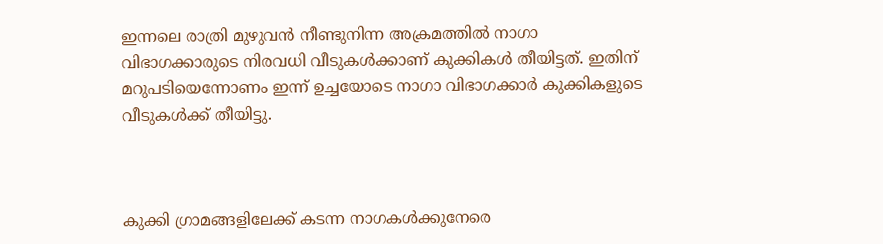ഇന്നലെ രാത്രി മുഴുവന്‍ നീണ്ടുനിന്ന അക്രമത്തില്‍ നാഗാ വിഭാഗക്കാരുടെ നിരവധി വീടുകള്‍ക്കാണ് കുക്കികള്‍ തീയിട്ടത്. ഇതിന് മറുപടിയെന്നോണം ഇന്ന് ഉച്ചയോടെ നാഗാ വിഭാഗക്കാര്‍ കുക്കികളുടെ വീടുകള്‍ക്ക് തീയിട്ടു.



കുക്കി ഗ്രാമങ്ങളിലേക്ക് കടന്ന നാഗകള്‍ക്കുനേരെ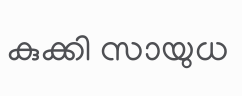കുക്കി സായുധ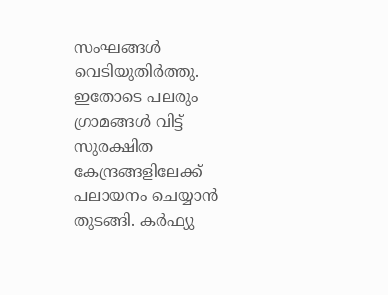സംഘങ്ങള്‍ വെടിയുതിര്‍ത്തു. ഇതോടെ പലരും ഗ്രാമങ്ങള്‍ വിട്ട് സുരക്ഷിത കേന്ദ്രങ്ങളിലേക്ക് പലായനം ചെയ്യാന്‍ തുടങ്ങി. കര്‍ഫ്യു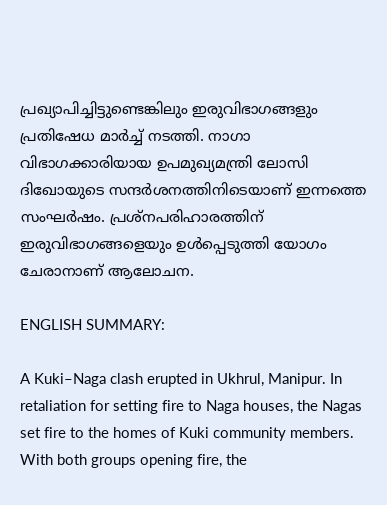പ്രഖ്യാപിച്ചിട്ടുണ്ടെങ്കിലും ഇരുവിഭാഗങ്ങളും പ്രതിഷേധ മാര്‍ച്ച് നടത്തി. നാഗാ വിഭാഗക്കാരിയായ ഉപമുഖ്യമന്ത്രി ലോസി ദിഖോയുടെ സന്ദർശനത്തിനിടെയാണ് ഇന്നത്തെ സംഘര്‍ഷം. പ്രശ്നപരിഹാരത്തിന് ഇരുവിഭാഗങ്ങളെയും ഉള്‍പ്പെടുത്തി യോഗം ചേരാനാണ് ആലോചന.

ENGLISH SUMMARY:

A Kuki–Naga clash erupted in Ukhrul, Manipur. In retaliation for setting fire to Naga houses, the Nagas set fire to the homes of Kuki community members. With both groups opening fire, the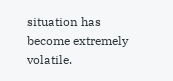situation has become extremely volatile.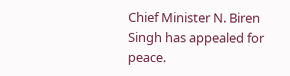Chief Minister N. Biren Singh has appealed for peace.